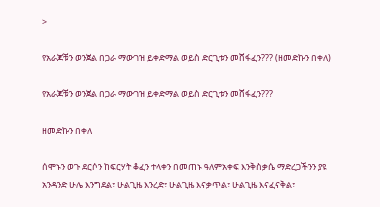>

የአራጆቹን ወንጀል በጋራ ማውገዝ ይቀድማል ወይስ ድርጊቱን መሸፋፈን??? (ዘመድኩን በቀለ)

የአራጆቹን ወንጀል በጋራ ማውገዝ ይቀድማል ወይስ ድርጊቱን መሸፋፈን???

ዘመድኩን በቀለ

ሰሞኑን ወጉ ደርሶን ከፍርሃት ቆፈን ተላቀን በመጠኑ ዓለምአቀፍ እንቅስቃሴ ማድረጋችንን ያዩ አንዳንድ ሁሌ እንግደል፣ ሁልጊዜ እንረድ፣ ሁልጊዜ እናቃጥል፣ ሁልጊዜ እናፈናቅል፣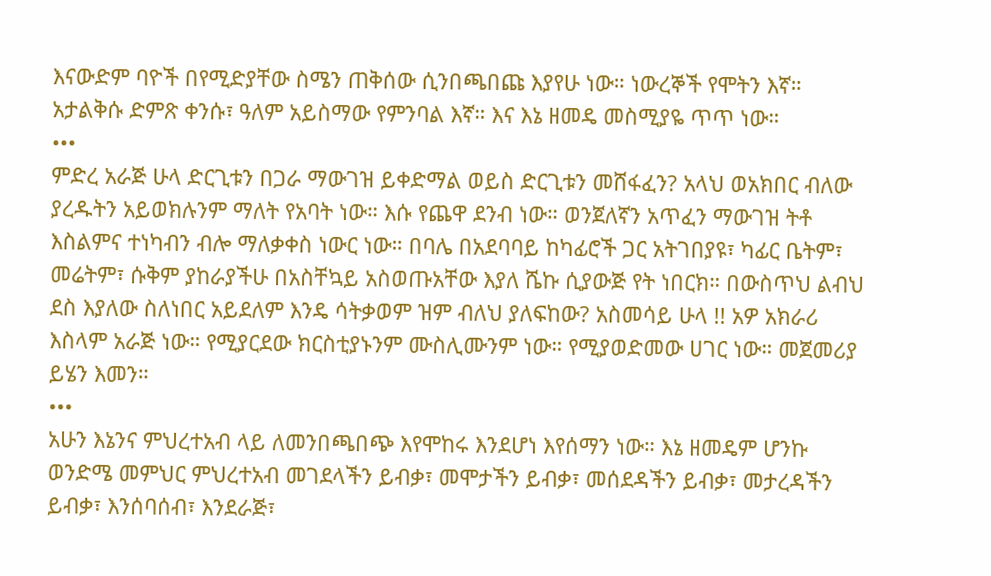እናውድም ባዮች በየሚድያቸው ስሜን ጠቅሰው ሲንበጫበጩ እያየሁ ነው። ነውረኞች የሞትን እኛ። አታልቅሱ ድምጽ ቀንሱ፣ ዓለም አይስማው የምንባል እኛ። እና እኔ ዘመዴ መስሚያዬ ጥጥ ነው።
•••
ምድረ አራጅ ሁላ ድርጊቱን በጋራ ማውገዝ ይቀድማል ወይስ ድርጊቱን መሸፋፈን? አላህ ወአክበር ብለው ያረዱትን አይወክሉንም ማለት የአባት ነው። እሱ የጨዋ ደንብ ነው። ወንጀለኛን አጥፈን ማውገዝ ትቶ እስልምና ተነካብን ብሎ ማለቃቀስ ነውር ነው። በባሌ በአደባባይ ከካፊሮች ጋር አትገበያዩ፣ ካፊር ቤትም፣ መሬትም፣ ሱቅም ያከራያችሁ በአስቸኳይ አስወጡአቸው እያለ ሼኩ ሲያውጅ የት ነበርክ። በውስጥህ ልብህ ደስ እያለው ስለነበር አይደለም እንዴ ሳትቃወም ዝም ብለህ ያለፍከው? አስመሳይ ሁላ !! አዎ አክራሪ እስላም አራጅ ነው። የሚያርደው ክርስቲያኑንም ሙስሊሙንም ነው። የሚያወድመው ሀገር ነው። መጀመሪያ ይሄን እመን።
•••
አሁን እኔንና ምህረተአብ ላይ ለመንበጫበጭ እየሞከሩ እንደሆነ እየሰማን ነው። እኔ ዘመዴም ሆንኩ ወንድሜ መምህር ምህረተአብ መገደላችን ይብቃ፣ መሞታችን ይብቃ፣ መሰደዳችን ይብቃ፣ መታረዳችን ይብቃ፣ እንሰባሰብ፣ እንደራጅ፣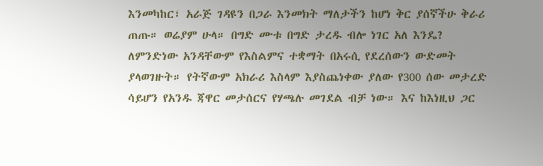እንመካከር፣ አራጅ ገዳዩን በጋራ እንመክት ማለታችን ከሆነ ቅር ያሰኛችሁ ቅራሪ ጠጡ። ወሬያም ሁላ። በግድ ሙቱ በግድ ታረዱ ብሎ ነገር አለ እንዴ? ለምንድነው አንዳቸውም የእስልምና ተቋማት በአሩሲ የደረሰውን ውድመት ያላወገዙት። የትኛውም አክራሪ እስላም እያስጨነቀው ያለው የ300 ሰው መታረድ ሳይሆን የአንዱ ጃዋር መታሰርና የሃጫሉ መገደል ብቻ ነው። እና ከእነዚህ ጋር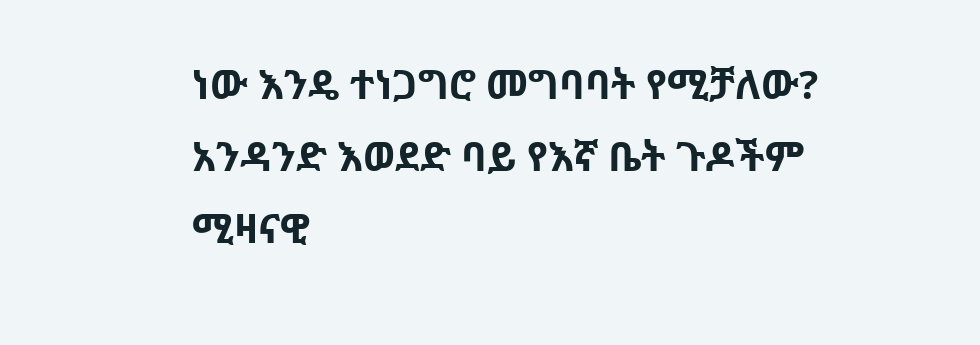ነው እንዴ ተነጋግሮ መግባባት የሚቻለው? አንዳንድ እወደድ ባይ የእኛ ቤት ጉዶችም ሚዛናዊ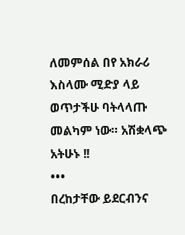ለመምሰል በየ አክራሪ እስላሙ ሚድያ ላይ ወጥታችሁ ባትላላጡ መልካም ነው። አሽቋላጭ አትሁኑ !!
•••
በረከታቸው ይደርብንና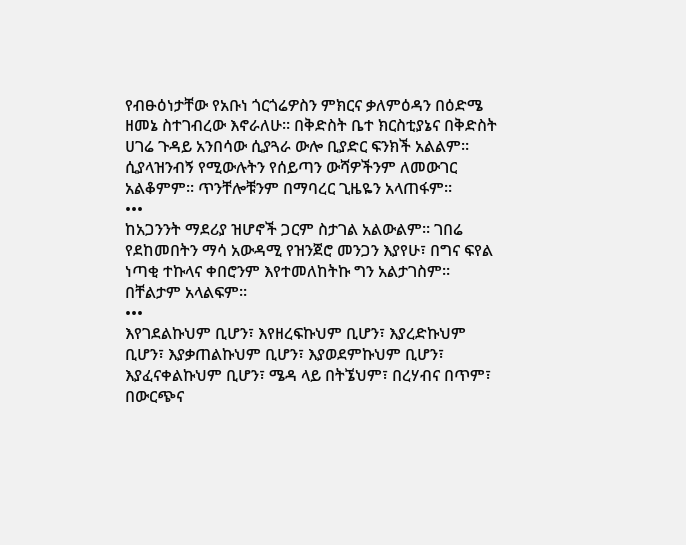የብፁዕነታቸው የአቡነ ጎርጎሬዎስን ምክርና ቃለምዕዳን በዕድሜ ዘመኔ ስተገብረው እኖራለሁ። በቅድስት ቤተ ክርስቲያኔና በቅድስት ሀገሬ ጉዳይ አንበሳው ሲያጓራ ውሎ ቢያድር ፍንክች አልልም። ሲያላዝንብኝ የሚውሉትን የሰይጣን ውሻዎችንም ለመውገር አልቆምም፡፡ ጥንቸሎቹንም በማባረር ጊዜዬን አላጠፋም።
•••
ከአጋንንት ማደሪያ ዝሆኖች ጋርም ስታገል አልውልም። ገበሬ የደከመበትን ማሳ አውዳሚ የዝንጀሮ መንጋን እያየሁ፣ በግና ፍየል ነጣቂ ተኩላና ቀበሮንም እየተመለከትኩ ግን አልታገስም። በቸልታም አላልፍም።
•••
እየገደልኩህም ቢሆን፣ እየዘረፍኩህም ቢሆን፣ እያረድኩህም ቢሆን፣ እያቃጠልኩህም ቢሆን፣ እያወደምኩህም ቢሆን፣ እያፈናቀልኩህም ቢሆን፣ ሜዳ ላይ በትኜህም፣ በረሃብና በጥም፣ በውርጭና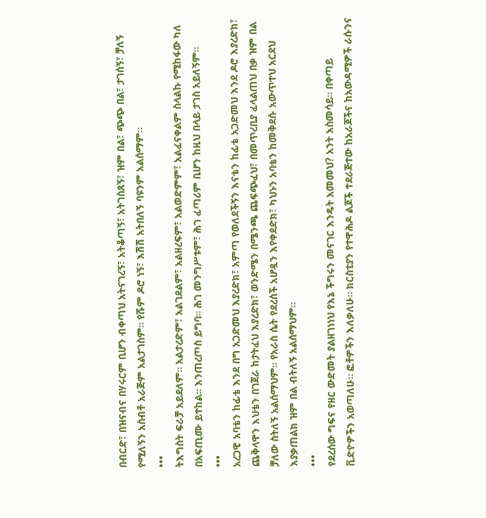በብርድ፣ በዝናብና በሃሩርም ቢሆን ብቀጣህ አትናገረኝ፣ አትቆጣኝ፣ አትገስጸኝ፣ ዝም በል፣ ጭጭ በል፣ ታገሰኝ፣ ቻለኝ የሚለኝን አስብቶ አራጅም አልታገስም። የሹም ዶሮ ነኝ፣ እሽሽ አትበለኝ ባዩንም አልሰማም።
•••
ትእግስት ፍራቻ አይደለም። አልታረድም፣ አልገደልም፣ አልዘረፍም፣ አልወድምም፣ አልፈናቀልም ስላልኩ የሚከፋው ካለ በአፍጢሙ ይተከል። እንጠረጦስ ይግባ። ሕገ መንግሥቱም፣ ሕገ ፈጣሪም ቢሆን ከዚህ በላይ ታገስ አይለኝም።
•••
አረጋዊ አባቴን ከፊቴ እንደ በግ አጋድመህ እያረድክ፣ አምጣ የወለደችኝን እናቴን ከፊቴ አጋድመህ እንደ ዶሮ እያረድክ፣ ጨቅላዋን እህቴን በገጀራ ከታትፈህ እያረድክ፣ ወንድሜን በሜንጫ ጨፍጭፈህ፣ በመጥረቢያ ፈላልጠህ በቃ ዝም በል ቻለው ስትለኝ አልሰማህም። የአራስ ሴት የደረሰች አሆዷን እየቀደድክ፣ ካህኑን አባቴን ከመቅደሱ አውጥተህ አርደህ እያቃጠልክ ዝም በል ብትለኝ አልሰማህም።
•••
የደረሰው ግፍና የዘር ውድመት ያልዘገነነህ የእኔ ችግሩን መናገር እንዴት አመመህ? አንት አስመሳይ። በቀጣይ ቪድዮዎችን አወጣለሁ። ፎቶዎችን እለቃለሁ። ክርስቲያን የተዋሕዶ ልጆች ተደራጅተው ከአራጆችና ከአውዳሚዎች ራሱንና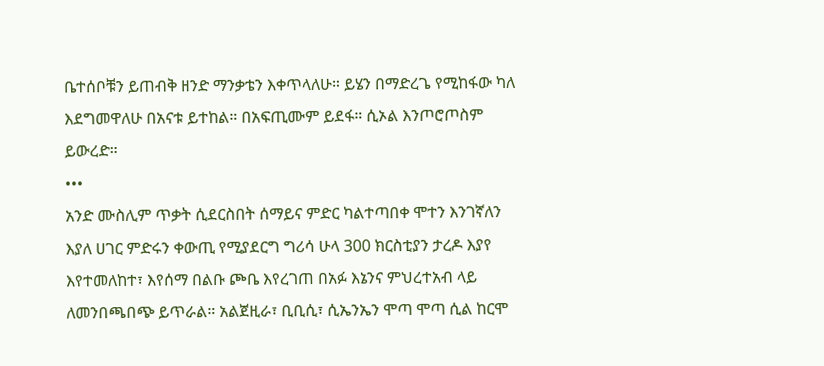ቤተሰቦቹን ይጠብቅ ዘንድ ማንቃቴን እቀጥላለሁ። ይሄን በማድረጌ የሚከፋው ካለ እደግመዋለሁ በአናቱ ይተከል። በአፍጢሙም ይደፋ። ሲኦል እንጦሮጦስም ይውረድ።
•••
አንድ ሙስሊም ጥቃት ሲደርስበት ሰማይና ምድር ካልተጣበቀ ሞተን እንገኛለን እያለ ሀገር ምድሩን ቀውጢ የሚያደርግ ግሪሳ ሁላ 300 ክርስቲያን ታረዶ እያየ እየተመለከተ፣ እየሰማ በልቡ ጮቤ እየረገጠ በአፉ እኔንና ምህረተአብ ላይ ለመንበጫበጭ ይጥራል። አልጀዚራ፣ ቢቢሲ፣ ሲኤንኤን ሞጣ ሞጣ ሲል ከርሞ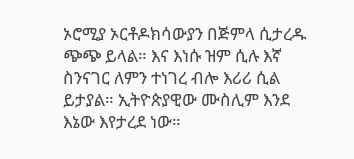ኦሮሚያ ኦርቶዶክሳውያን በጅምላ ሲታረዱ ጭጭ ይላል። እና እነሱ ዝም ሲሉ እኛ ስንናገር ለምን ተነገረ ብሎ እሪሪ ሲል ይታያል። ኢትዮጵያዊው ሙስሊም እንደ እኔው እየታረደ ነው።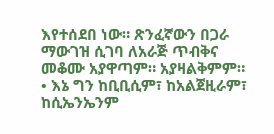እየተሰደበ ነው። ጽንፈኛውን በጋራ ማውገዝ ሲገባ ለአራጅ ጥብቅና መቆሙ አያዋጣም። አያዛልቅምም።
• እኔ ግን ከቢቢሲም፣ ከአልጀዚራም፣ ከሲኤንኤንም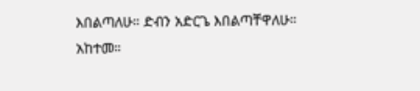እበልጣለሁ። ድብን አድርጌ እበልጣቸዋለሁ። አከተመ።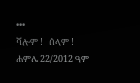•••
ሻሎም !   ሰላም !
ሐምሌ 22/2012 ዓም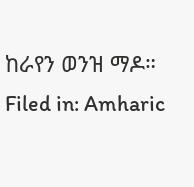ከራየን ወንዝ ማዶ።
Filed in: Amharic